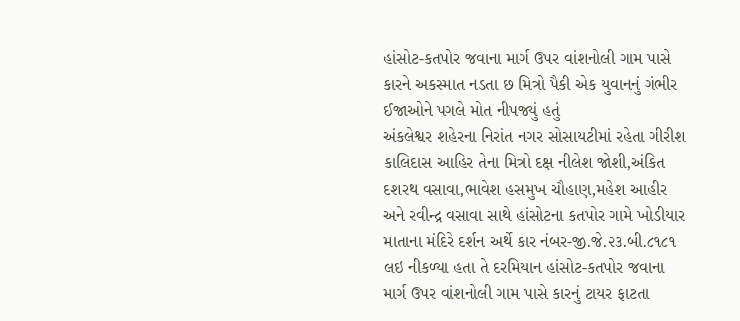હાંસોટ-કતપોર જવાના માર્ગ ઉપર વાંશનોલી ગામ પાસે કારને અકસ્માત નડતા છ મિત્રો પૈકી એક યુવાનનું ગંભીર ઈજાઓને પગલે મોત નીપજ્યું હતું
અંકલેશ્વર શહેરના નિરાંત નગર સોસાયટીમાં રહેતા ગીરીશ કાલિદાસ આહિર તેના મિત્રો દક્ષ નીલેશ જોશી,અંકિત દશરથ વસાવા,ભાવેશ હસમુખ ચૌહાણ,મહેશ આહીર અને રવીન્દ્ર વસાવા સાથે હાંસોટના કતપોર ગામે ખોડીયાર માતાના મંદિરે દર્શન અર્થે કાર નંબર-જી.જે.૨૩.બી.૮૧૮૧ લઇ નીકળ્યા હતા તે દરમિયાન હાંસોટ-કતપોર જવાના માર્ગ ઉપર વાંશનોલી ગામ પાસે કારનું ટાયર ફાટતા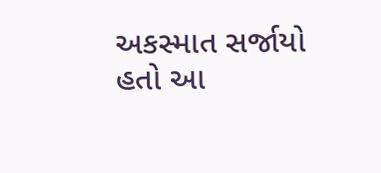અકસ્માત સર્જાયો હતો આ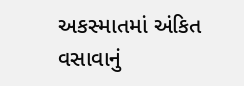અકસ્માતમાં અંકિત વસાવાનું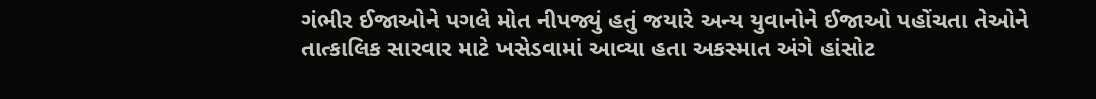ગંભીર ઈજાઓને પગલે મોત નીપજ્યું હતું જયારે અન્ય યુવાનોને ઈજાઓ પહોંચતા તેઓને તાત્કાલિક સારવાર માટે ખસેડવામાં આવ્યા હતા અકસ્માત અંગે હાંસોટ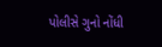પોલીસે ગુનો નોંધી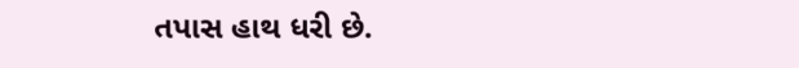તપાસ હાથ ધરી છે.